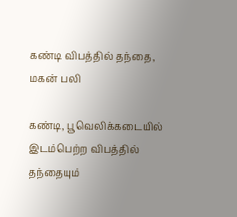கண்டி விபத்தில் தந்தை, மகன் பலி

கண்டி, பூவெலிக்கடையில் இடம்பெற்ற விபத்தில் தந்தையும்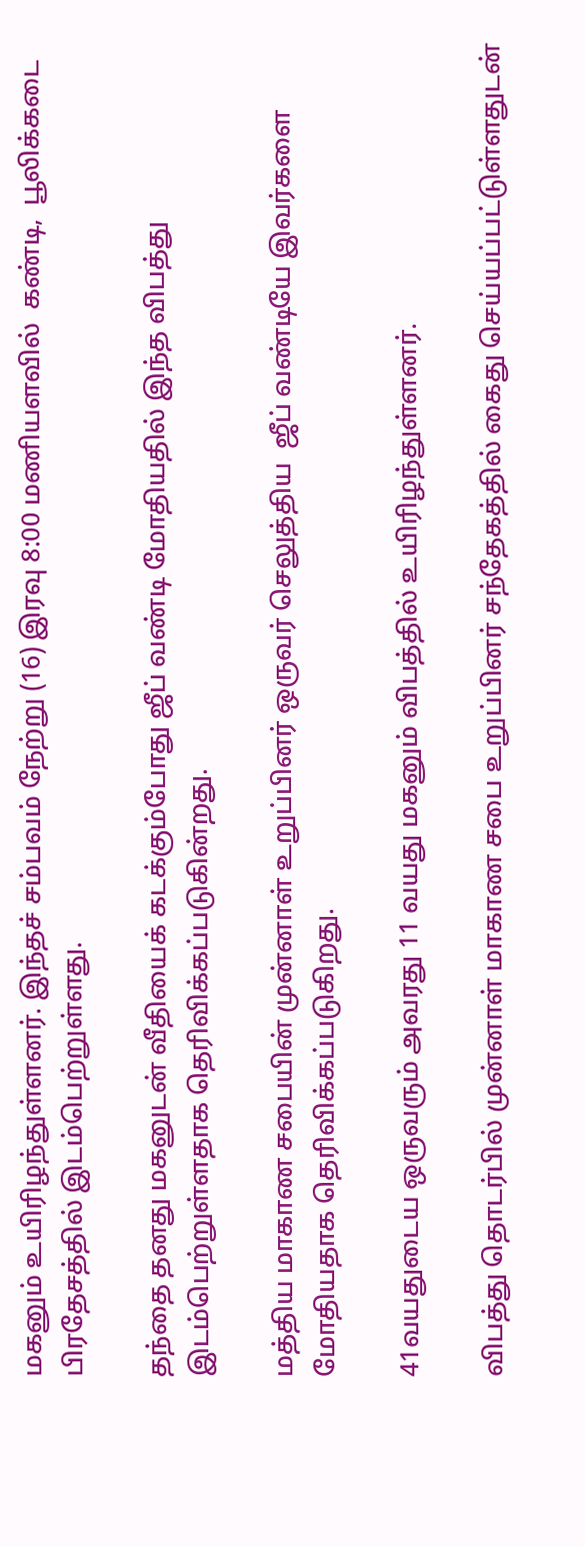மகனும் உயிரிழந்துள்ளனர். இந்தச் சம்பவம் நேற்று (16) இரவு 8:00 மணியளவில்  கண்டி,  பூலிக்கடை பிரதேசத்தில் இடம்பெற்றுள்ளது.

தந்தை தனது மகனுடன் வீதியைக் கடக்கும்போது ஜீப் வண்டி மோதியதில் இந்த விபத்து இடம்பெற்றுள்ளதாக தெரிவிக்கப்படுகின்றது.

மத்திய மாகாண சபையின் முன்னாள் உறுப்பினர் ஒருவர் செலுத்திய  ஜீப் வண்டியே இவர்களை மோதியதாக தெரிவிக்கப்படுகிறது.

41வயதுடைய ஒருவரும் அவரது 11 வயது மகனும் விபத்தில் உயிரிழந்துள்ளனர்.

விபத்து தொடர்பில் முன்னாள் மாகாண சபை உறுப்பினர் சந்தேகத்தில் கைது செய்யப்பட்டுள்ளதுடன்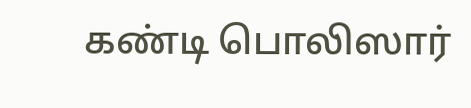கண்டி பொலிஸார்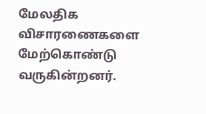மேலதிக விசாரணைகளை மேற்கொண்டு வருகின்றனர்.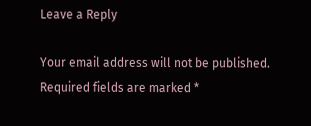Leave a Reply

Your email address will not be published. Required fields are marked *